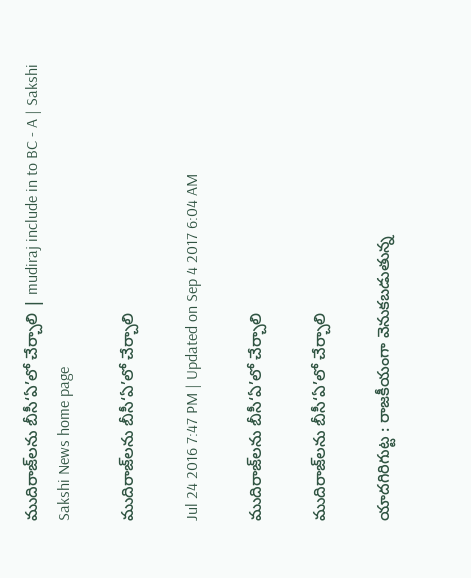ముదిరాజ్‌లను బీసీ‘ఏ’లో చేర్చాలి | mudiraj include in to BC - A | Sakshi
Sakshi News home page

ముదిరాజ్‌లను బీసీ‘ఏ’లో చేర్చాలి

Jul 24 2016 7:47 PM | Updated on Sep 4 2017 6:04 AM

ముదిరాజ్‌లను బీసీ‘ఏ’లో చేర్చాలి

ముదిరాజ్‌లను బీసీ‘ఏ’లో చేర్చాలి

యాదగిరిగుట్ట : రాజకీయంగా వెనుకబడుతున్న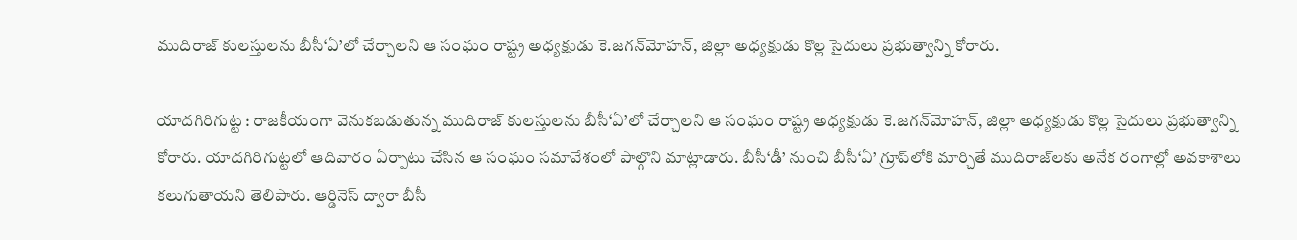ముదిరాజ్‌ కులస్తులను బీసీ‘ఏ’లో చేర్చాలని ఆ సంఘం రాష్ట్ర అధ్యక్షుడు కె.జగన్‌మోహన్, జిల్లా అధ్యక్షుడు కొల్ల సైదులు ప్రభుత్వాన్ని కోరారు.

యాదగిరిగుట్ట : రాజకీయంగా వెనుకబడుతున్న ముదిరాజ్‌ కులస్తులను బీసీ‘ఏ’లో చేర్చాలని ఆ సంఘం రాష్ట్ర అధ్యక్షుడు కె.జగన్‌మోహన్, జిల్లా అధ్యక్షుడు కొల్ల సైదులు ప్రభుత్వాన్ని కోరారు. యాదగిరిగుట్టలో ఆదివారం ఏర్పాటు చేసిన ఆ సంఘం సమావేశంలో పాల్గొని మాట్లాడారు. బీసీ‘డీ’ నుంచి బీసీ‘ఏ’ గ్రూప్‌లోకి మార్చితే ముదిరాజ్‌లకు అనేక రంగాల్లో అవకాశాలు కలుగుతాయని తెలిపారు. ఆర్డినెస్‌ ద్వారా బీసీ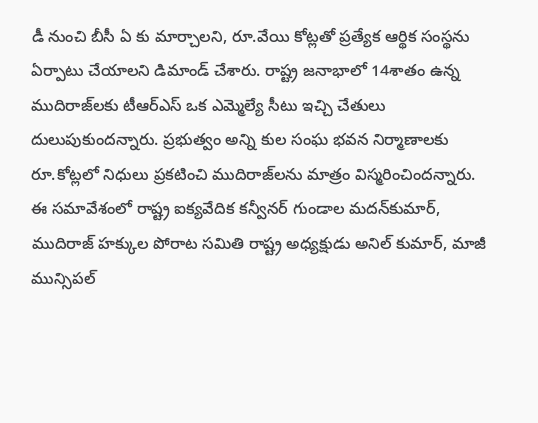డీ నుంచి బీసీ ఏ కు మార్చాలని, రూ.వేయి కోట్లతో ప్రత్యేక ఆర్థిక సంస్థను ఏర్పాటు చేయాలని డిమాండ్‌ చేశారు. రాష్ట్ర జనాభాలో 14శాతం ఉన్న ముదిరాజ్‌లకు టీఆర్‌ఎస్‌ ఒక ఎమ్మెల్యే సీటు ఇచ్చి చేతులు దులుపుకుందన్నారు. ప్రభుత్వం అన్ని కుల సంఘ భవన నిర్మాణాలకు రూ.కోట్లలో నిధులు ప్రకటించి ముదిరాజ్‌లను మాత్రం విస్మరించిందన్నారు. ఈ సమావేశంలో రాష్ట్ర ఐక్యవేదిక కన్వీనర్‌ గుండాల మదన్‌కుమార్, ముదిరాజ్‌ హక్కుల పోరాట సమితి రాష్ట్ర అధ్యక్షుడు అనిల్‌ కుమార్, మాజీ మున్సిపల్‌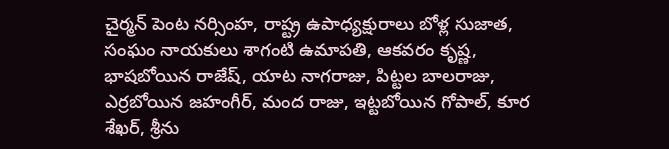చైర్మన్‌ పెంట నర్సింహ, రాష్ట్ర ఉపాధ్యక్షురాలు బోళ్ల సుజాత, సంఘం నాయకులు శాగంటి ఉమాపతి, ఆకవరం కృష్ణ, భాషబోయిన రాజేష్, యాట నాగరాజు, పిట్టల బాలరాజు, ఎర్రబోయిన జహంగీర్, మంద రాజు, ఇట్టబోయిన గోపాల్, కూర శేఖర్, శ్రీను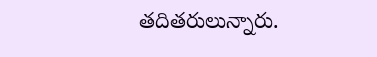తదితరులున్నారు.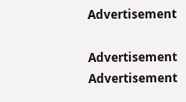Advertisement

Advertisement
Advertisement